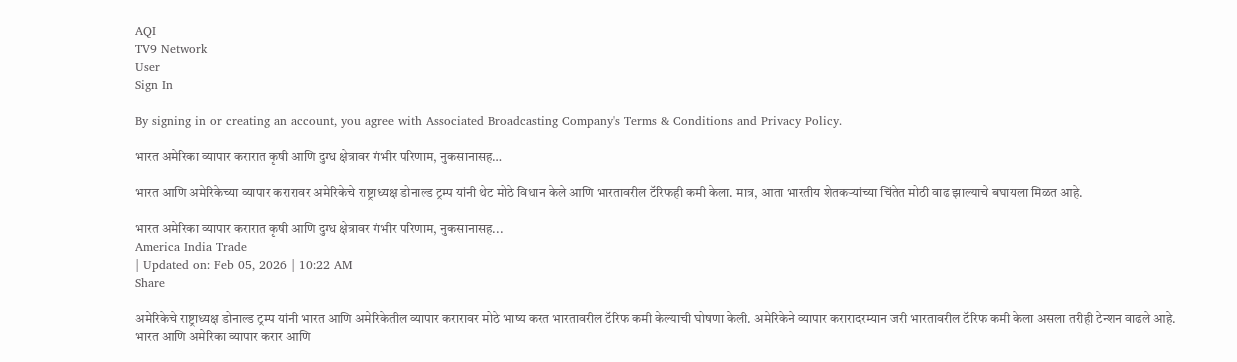AQI
TV9 Network
User
Sign In

By signing in or creating an account, you agree with Associated Broadcasting Company's Terms & Conditions and Privacy Policy.

भारत अमेरिका व्यापार करारात कृषी आणि दुग्ध क्षेत्रावर गंभीर परिणाम, नुकसानासह…

भारत आणि अमेरिकेच्या व्यापार करारावर अमेरिकेचे राष्ट्राध्यक्ष डोनाल्ड ट्रम्प यांनी थेट मोठे विधान केले आणि भारतावरील टॅरिफही कमी केला. मात्र, आता भारतीय शेतकऱ्यांच्या चिंतेत मोठी वाढ झाल्याचे बघायला मिळत आहे.

भारत अमेरिका व्यापार करारात कृषी आणि दुग्ध क्षेत्रावर गंभीर परिणाम, नुकसानासह...
America India Trade
| Updated on: Feb 05, 2026 | 10:22 AM
Share

अमेरिकेचे राष्ट्राध्यक्ष डोनाल्ड ट्रम्प यांनी भारत आणि अमेरिकेतील व्यापार करारावर मोठे भाष्य करत भारतावरील टॅरिफ कमी केल्याची घोषणा केली. अमेरिकेने व्यापार करारादरम्यान जरी भारतावरील टॅरिफ कमी केला असला तरीही टेन्शन वाढले आहे. भारत आणि अमेरिका व्यापार करार आणि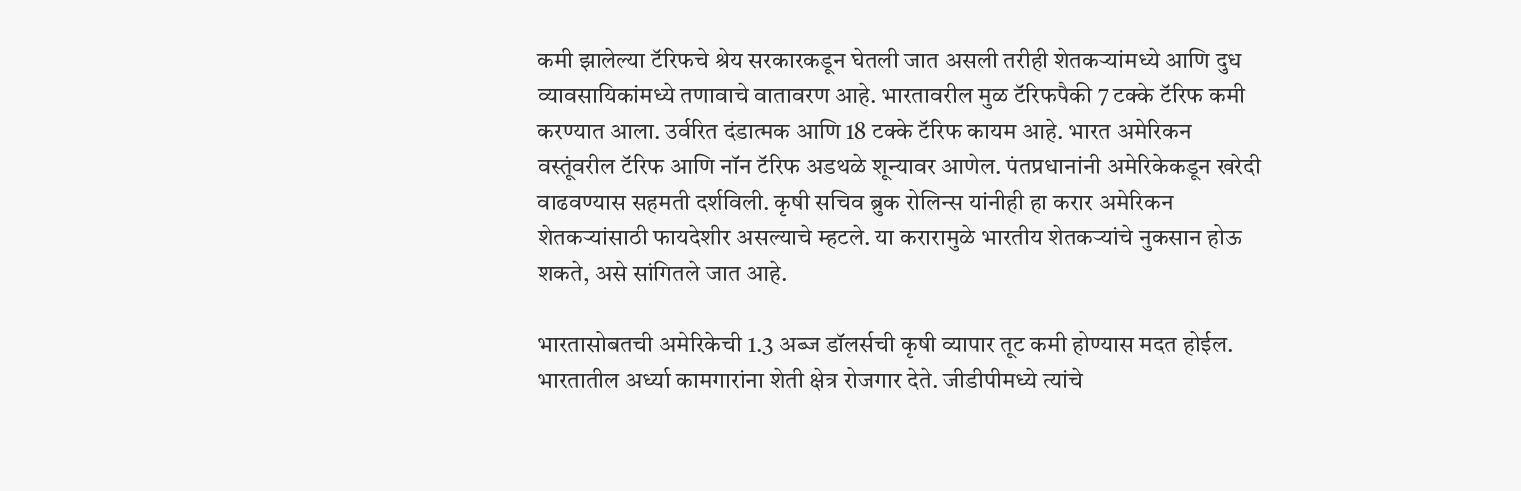कमी झालेल्या टॅरिफचे श्रेय सरकारकडून घेतली जात असली तरीही शेतकऱ्यांमध्ये आणि दुध व्यावसायिकांमध्ये तणावाचे वातावरण आहे. भारतावरील मुळ टॅरिफपैकी 7 टक्के टॅरिफ कमी करण्यात आला. उर्वरित दंडात्मक आणि 18 टक्के टॅरिफ कायम आहे. भारत अमेरिकन वस्तूंवरील टॅरिफ आणि नॉन टॅरिफ अडथळे शून्यावर आणेल. पंतप्रधानांनी अमेरिकेकडून खरेदी वाढवण्यास सहमती दर्शविली. कृषी सचिव ब्रुक रोलिन्स यांनीही हा करार अमेरिकन शेतकऱ्यांसाठी फायदेशीर असल्याचे म्हटले. या करारामुळे भारतीय शेतकऱ्यांचे नुकसान होऊ शकते, असे सांगितले जात आहे.

भारतासोबतची अमेरिकेची 1.3 अब्ज डॉलर्सची कृषी व्यापार तूट कमी होण्यास मदत होईल. भारतातील अर्ध्या कामगारांना शेती क्षेत्र रोजगार देते. जीडीपीमध्ये त्यांचे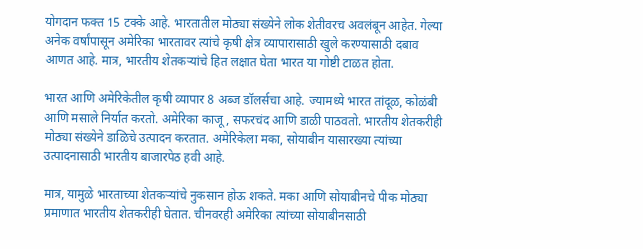योगदान फक्त 15 टक्के आहे. भारतातील मोठ्या संख्येने लोक शेतीवरच अवलंबून आहेत. गेल्या अनेक वर्षांपासून अमेरिका भारतावर त्यांचे कृषी क्षेत्र व्यापारासाठी खुले करण्यासाठी दबाव आणत आहे. मात्र, भारतीय शेतकऱ्यांचे हित लक्षात घेता भारत या गोष्टी टाळत होता.

भारत आणि अमेरिकेतील कृषी व्यापार 8 अब्ज डॉलर्सचा आहे. ज्यामध्ये भारत तांदूळ, कोळंबी आणि मसाले निर्यात करतो. अमेरिका काजू, सफरचंद आणि डाळी पाठवतो. भारतीय शेतकरीही मोठ्या संख्येने डाळिचे उत्पादन करतात. अमेरिकेला मका, सोयाबीन यासारख्या त्यांच्या उत्पादनासाठी भारतीय बाजारपेठ हवी आहे.

मात्र, यामुळे भारताच्या शेतकऱ्यांचे नुकसान होऊ शकते. मका आणि सोयाबीनचे पीक मोठ्या प्रमाणात भारतीय शेतकरीही घेतात. चीनवरही अमेरिका त्यांच्या सोयाबीनसाठी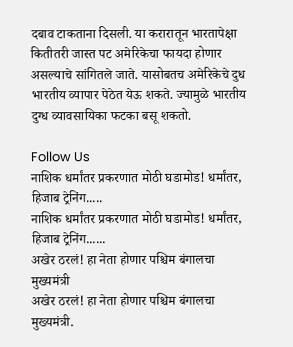दबाव टाकताना दिसली. या करारातून भारतापेक्षा कितीतरी जास्त पट अमेरिकेचा फायदा होणार असल्याचे सांगितले जाते. यासोबतच अमेरिकेचे दुध भारतीय व्यापार पेठेत येऊ शकते. ज्यामुळे भारतीय दुग्ध व्यावसायिका फटका बसू शकतो.

Follow Us
नाशिक धर्मांतर प्रकरणात मोठी घडामोड! धर्मांतर, हिजाब ट्रेनिंग.....
नाशिक धर्मांतर प्रकरणात मोठी घडामोड! धर्मांतर, हिजाब ट्रेनिंग......
अखेर ठरलं! हा नेता होणार पश्चिम बंगालचा मुख्यमंत्री
अखेर ठरलं! हा नेता होणार पश्चिम बंगालचा मुख्यमंत्री.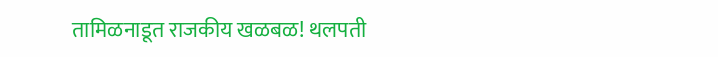तामिळनाडूत राजकीय खळबळ! थलपती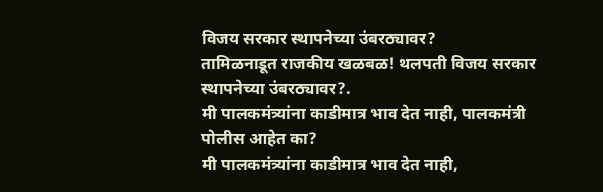विजय सरकार स्थापनेच्या उंबरठ्यावर?
तामिळनाडूत राजकीय खळबळ! थलपती विजय सरकार स्थापनेच्या उंबरठ्यावर?.
मी पालकमंत्र्यांना काडीमात्र भाव देत नाही, पालकमंत्री पोलीस आहेत का?
मी पालकमंत्र्यांना काडीमात्र भाव देत नाही,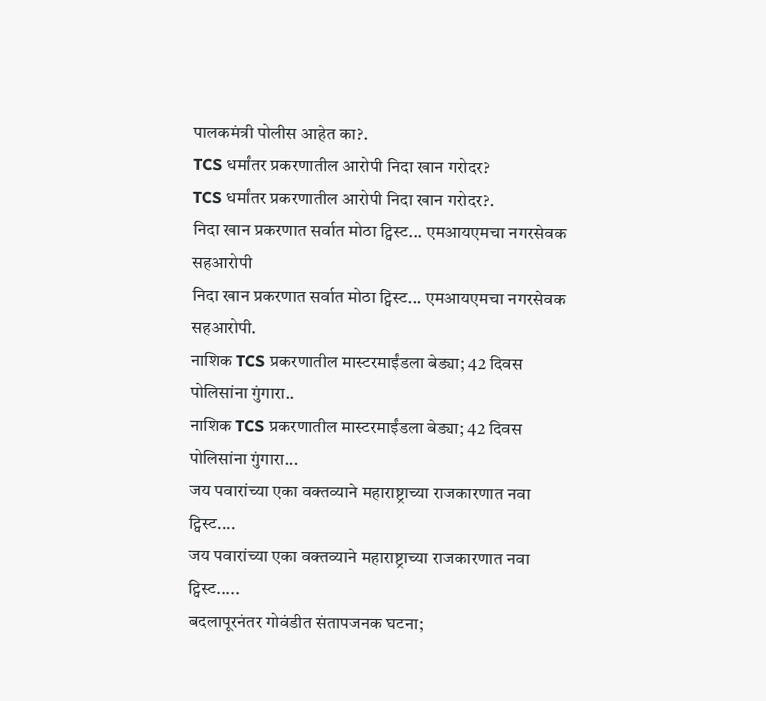पालकमंत्री पोलीस आहेत का?.
TCS धर्मांतर प्रकरणातील आरोपी निदा खान गरोदर?
TCS धर्मांतर प्रकरणातील आरोपी निदा खान गरोदर?.
निदा खान प्रकरणात सर्वात मोठा ट्विस्ट... एमआयएमचा नगरसेवक सहआरोपी
निदा खान प्रकरणात सर्वात मोठा ट्विस्ट... एमआयएमचा नगरसेवक सहआरोपी.
नाशिक TCS प्रकरणातील मास्टरमाईंडला बेड्या; 42 दिवस पोलिसांना गुंगारा..
नाशिक TCS प्रकरणातील मास्टरमाईंडला बेड्या; 42 दिवस पोलिसांना गुंगारा...
जय पवारांच्या एका वक्तव्याने महाराष्ट्राच्या राजकारणात नवा ट्विस्ट....
जय पवारांच्या एका वक्तव्याने महाराष्ट्राच्या राजकारणात नवा ट्विस्ट.....
बदलापूरनंतर गोवंडीत संतापजनक घटना;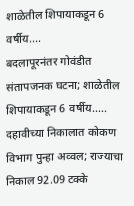शाळेतील शिपायाकडून 6 वर्षीय....
बदलापूरनंतर गोवंडीत संतापजनक घटना; शाळेतील शिपायाकडून 6 वर्षीय.....
दहावीच्या निकालात कोकण विभाग पुन्हा अव्वल; राज्याचा निकाल 92.09 टक्के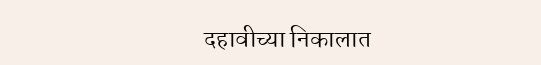दहावीच्या निकालात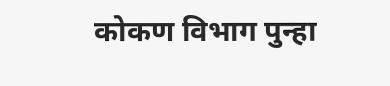कोकण विभाग पुन्हा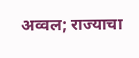अव्वल; राज्याचा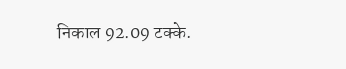निकाल 92.09 टक्के.